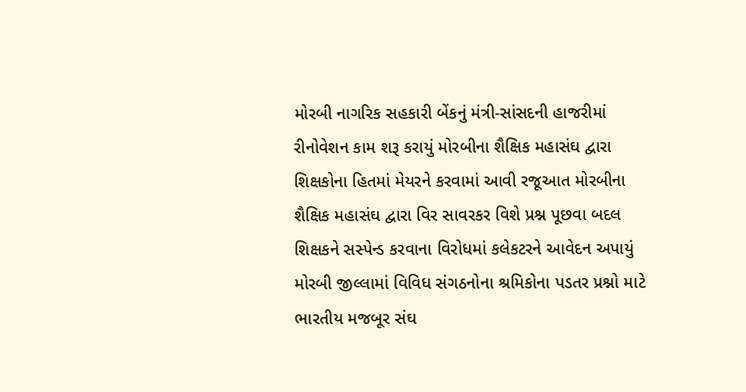મોરબી નાગરિક સહકારી બેંકનું મંત્રી-સાંસદની હાજરીમાં રીનોવેશન કામ શરૂ કરાયું મોરબીના શૈક્ષિક મહાસંઘ દ્વારા શિક્ષકોના હિતમાં મેયરને કરવામાં આવી રજૂઆત મોરબીના શૈક્ષિક મહાસંઘ દ્વારા વિર સાવરકર વિશે પ્રશ્ન પૂછવા બદલ શિક્ષકને સસ્પેન્ડ કરવાના વિરોધમાં કલેકટરને આવેદન અપાયું મોરબી જીલ્લામાં વિવિધ સંગઠનોના શ્રમિકોના પડતર પ્રશ્નો માટે ભારતીય મજબૂર સંઘ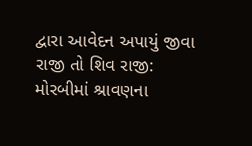દ્વારા આવેદન અપાયું જીવા રાજી તો શિવ રાજી: મોરબીમાં શ્રાવણના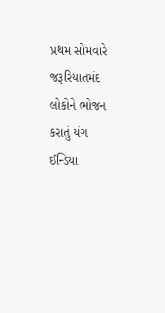પ્રથમ સોમવારે જરૂરિયાતમંદ લોકોને ભોજન કરાતું યંગ ઈન્ડિયા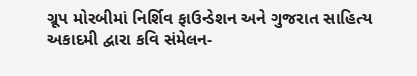ગ્રૂપ મોરબીમાં નિર્શિવ ફાઉન્ડેશન અને ગુજરાત સાહિત્ય અકાદમી દ્વારા કવિ સંમેલન-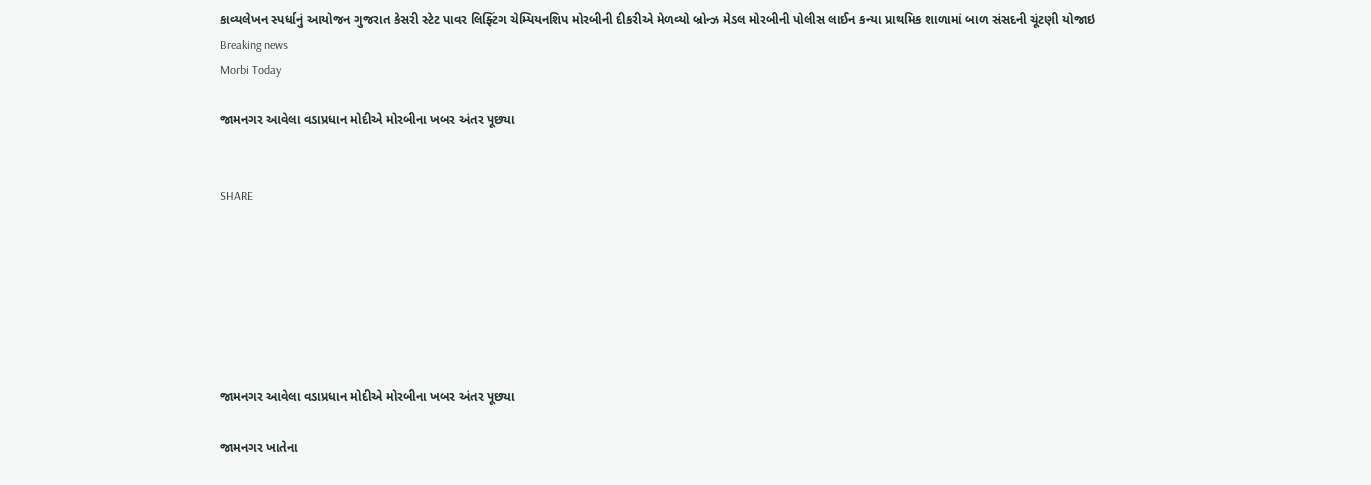કાવ્યલેખન સ્પર્ધાનું આયોજન ગુજરાત કેસરી સ્ટેટ પાવર લિફ્ટિંગ ચેમ્પિયનશિપ મોરબીની દીકરીએ મેળવ્યો બ્રોન્ઝ મેડલ મોરબીની પોલીસ લાઈન કન્યા પ્રાથમિક શાળામાં બાળ સંસદની ચૂંટણી યોજાઇ
Breaking news
Morbi Today

જામનગર આવેલા વડાપ્રધાન મોદીએ મોરબીના ખબર અંતર પૂછ્યા


SHARE







જામનગર આવેલા વડાપ્રધાન મોદીએ મોરબીના ખબર અંતર પૂછ્યા

જામનગર ખાતેના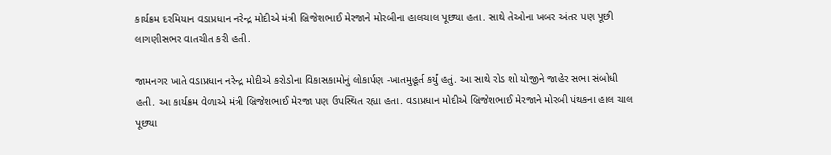કાર્યક્રમ દરમિયાન વડાપ્રધાન નરેન્દ્ર મોદીએ મંત્રી બ્રિજેશભાઈ મેરજાને મોરબીના હાલચાલ પૂછ્યા હતા. સાથે તેઓના ખબર અંતર પણ પૂછી લાગણીસભર વાતચીત કરી હતી.

જામનગર ખાતે વડાપ્રધાન નરેન્દ્ર મોદીએ કરોડોના વિકાસકામોનું લોકાર્પણ -ખાતમુહૂર્ત કર્યું હતું. આ સાથે રોડ શો યોજીને જાહેર સભા સંબોધી હતી. આ કાર્યક્રમ વેળાએ મંત્રી બ્રિજેશભાઈ મેરજા પણ ઉપસ્થિત રહ્યા હતા. વડાપ્રધાન મોદીએ બ્રિજેશભાઈ મેરજાને મોરબી પંથકના હાલ ચાલ પૂછ્યા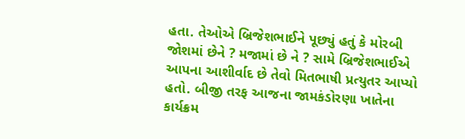હતા. તેઓએ બ્રિજેશભાઈને પૂછ્યું હતું કે મોરબી જોશમાં છેને ? મજામાં છે ને ? સામે બ્રિજેશભાઈએ આપના આશીર્વાદ છે તેવો મિતભાષી પ્રત્યુતર આપ્યો હતો. બીજી તરફ આજના જામકંડોરણા ખાતેના કાર્યક્રમ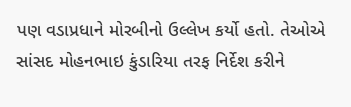પણ વડાપ્રધાને મોરબીનો ઉલ્લેખ કર્યો હતો. તેઓએ સાંસદ મોહનભાઇ કુંડારિયા તરફ નિર્દેશ કરીને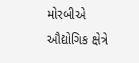મોરબીએ ઔદ્યોગિક ક્ષેત્રે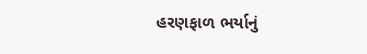હરણફાળ ભર્યાનું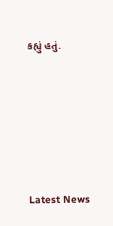કહ્યું હતું.






Latest News